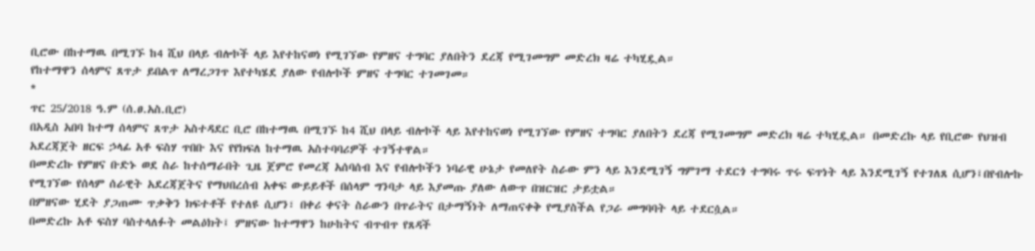ቢሮው በከተማዉ በሚገኙ ከ4 ሺህ በላይ ብሎኮች ላይ እየተከናወነ የሚገኘው የምዘና ተግባር ያለበትን ደረጃ የሚገመግም መድረክ ዛሬ ተካሂዷል።
የከተማዋን ሰላምና ጸጥታ ይበልጥ ለማረጋገጥ እየተካሄደ ያለው የብሎኮች ምዘና ተግባር ተገመገመ።
*
ጥር 25/2018 ዓ.ም (ሰ.ፀ.አስ.ቢሮ)
በአዲስ አበባ ከተማ ሰላምና ጸጥታ አስተዳደር ቢሮ በከተማዉ በሚገኙ ከ4 ሺህ በላይ ብሎኮች ላይ እየተከናወነ የሚገኘው የምዘና ተግባር ያለበትን ደረጃ የሚገመግም መድረክ ዛሬ ተካሂዷል። በመድረኩ ላይ የቢሮው የህዝብ አደረጃጀት ዘርፍ ኃላፊ አቶ ፍስሃ ጥበቡ እና የየክፍለ ከተማዉ አስተባባሪዎች ተገኝተዋል።
በመድረኩ የምዘና ቡድኑ ወደ ስራ ከተሰማራበት ጊዜ ጀምሮ የመረጃ አሰባሰብ እና የብሎኮችን ነባራዊ ሁኔታ የመለየት ስራው ምን ላይ እንደሚገኝ ግምገማ ተደርጎ ተግባሩ ጥሩ ፍጥነት ላይ እንደሚገኝ የተገለጸ ሲሆን፤በየብሎኩ የሚገኘው የሰላም ሰራዊት አደረጃጀትና የማህበረሰብ አቀፍ ውይይቶች በሰላም ግንባታ ላይ እያመጡ ያለው ለውጥ በዝርዝር ታይቷል።
በምዘናው ሂደት ያጋጠሙ ጥቃቅን ክፍተቶች የተለዩ ሲሆን፣ በቀሪ ቀናት ስራውን በጥራትና በታማኝነት ለማጠናቀቅ የሚያስችል የጋራ መግባባት ላይ ተደርሷል።
በመድረኩ አቶ ፍስሃ ባስተላለፉት መልዕክት፤ ምዘናው ከተማዋን ከሁከትና ብጥብጥ የጸዳች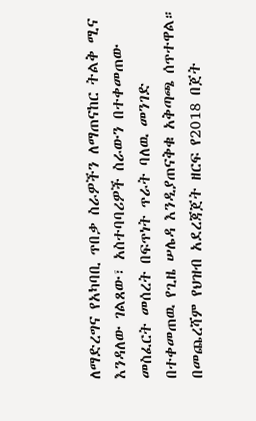ለማድረግና የአካባቢ ጥበቃ ስራዎችን ለማጠናከር ትልቅ ሚና እንዳለው ገልጸው፣ አስተባባሪዎች ስራውን በተቀመጠው መስፈርት መሰረት በፍጥነት ጥራት ባለዉ መንገድ በተቀመጠዉ የጊዜ ሠሌዳ እንዲያጠናቅቁ አቅጣጫ ሰጥተዋል።
በመጨረሻም የህዝብ አደረጃጀት ዘርፍ የ2018 በጀት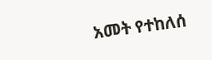አመት የተከለሰ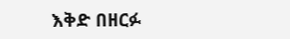እቅድ በዘርፉ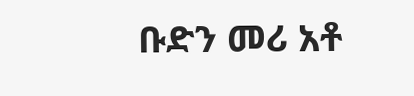ቡድን መሪ አቶ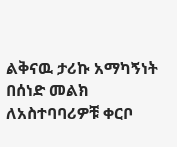ልቅናዉ ታሪኩ አማካኝነት በሰነድ መልክ ለአስተባባሪዎቹ ቀርቦ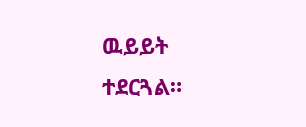ዉይይት ተደርጓል።